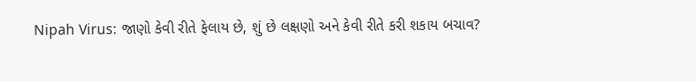Nipah Virus: જાણો કેવી રીતે ફેલાય છે, શું છે લક્ષણો અને કેવી રીતે કરી શકાય બચાવ?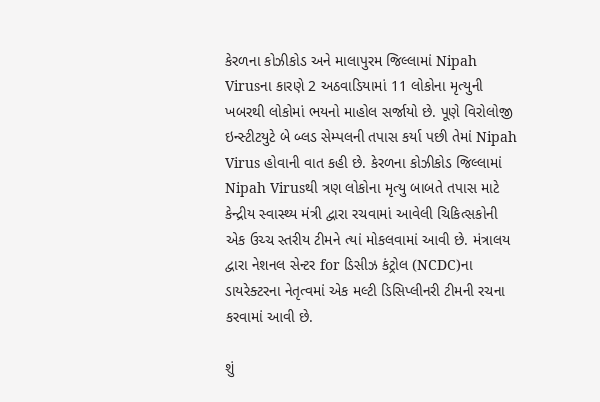કેરળના કોઝીકોડ અને માલાપુરમ જિલ્લામાં Nipah Virusના કારણે 2 અઠવાડિયામાં 11 લોકોના મૃત્યુની ખબરથી લોકોમાં ભયનો માહોલ સર્જાયો છે. પૂણે વિરોલોજી ઇન્સ્ટીટયુટે બે બ્લડ સેમ્પલની તપાસ કર્યા પછી તેમાં Nipah Virus હોવાની વાત કહી છે. કેરળના કોઝીકોડ જિલ્લામાં Nipah Virusથી ત્રણ લોકોના મૃત્યુ બાબતે તપાસ માટે કેન્દ્રીય સ્વાસ્થ્ય મંત્રી દ્વારા રચવામાં આવેલી ચિકિત્સકોની એક ઉચ્ચ સ્તરીય ટીમને ત્યાં મોકલવામાં આવી છે. મંત્રાલય દ્વારા નેશનલ સેન્ટર for ડિસીઝ કંટ્રોલ (NCDC)ના ડાયરેક્ટરના નેતૃત્વમાં એક મલ્ટી ડિસિપ્લીનરી ટીમની રચના કરવામાં આવી છે.

શું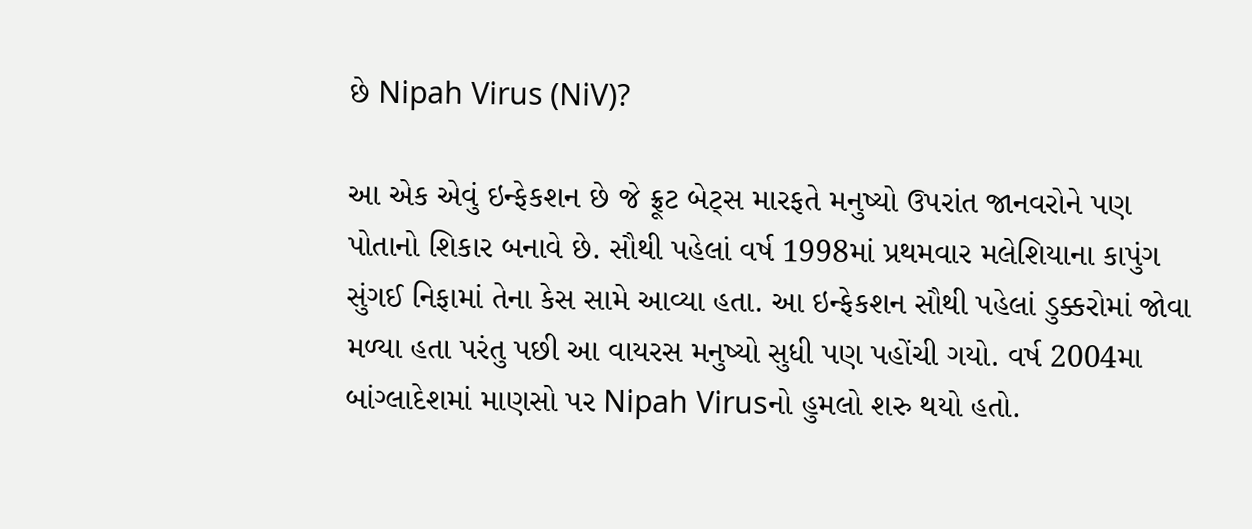છે Nipah Virus (NiV)?

આ એક એવું ઇન્ફેકશન છે જે ફ્રૂટ બેટ્સ મારફતે મનુષ્યો ઉપરાંત જાનવરોને પણ પોતાનો શિકાર બનાવે છે. સૌથી પહેલાં વર્ષ 1998માં પ્રથમવાર મલેશિયાના કાપુંગ સુંગઈ નિફામાં તેના કેસ સામે આવ્યા હતા. આ ઇન્ફેકશન સૌથી પહેલાં ડુક્કરોમાં જોવા મળ્યા હતા પરંતુ પછી આ વાયરસ મનુષ્યો સુધી પણ પહોંચી ગયો. વર્ષ 2004મા બાંગ્લાદેશમાં માણસો પર Nipah Virusનો હુમલો શરુ થયો હતો.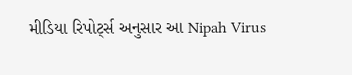મીડિયા રિપોર્ટ્સ અનુસાર આ Nipah Virus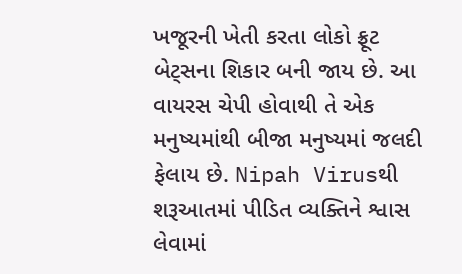ખજૂરની ખેતી કરતા લોકો ફ્રૂટ બેટ્સના શિકાર બની જાય છે. આ વાયરસ ચેપી હોવાથી તે એક મનુષ્યમાંથી બીજા મનુષ્યમાં જલદી ફેલાય છે. Nipah Virusથી શરૂઆતમાં પીડિત વ્યક્તિને શ્વાસ લેવામાં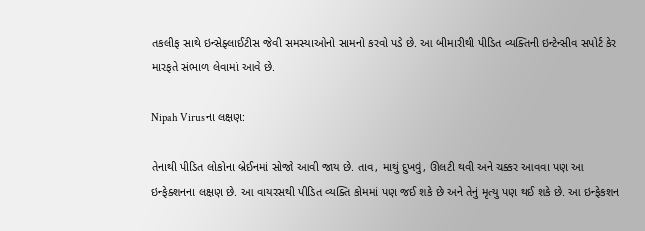તકલીફ સાથે ઇન્સેફ્લાઈટીસ જેવી સમસ્યાઓનો સામનો કરવો પડે છે. આ બીમારીથી પીડિત વ્યક્તિની ઇન્ટેન્સીવ સપોર્ટ કેર મારફતે સંભાળ લેવામાં આવે છે.

Nipah Virusના લક્ષણ:

તેનાથી પીડિત લોકોના બ્રેઈનમાં સોજો આવી જાય છે. તાવ, માથું દુખવું, ઊલટી થવી અને ચક્કર આવવા પણ આ ઇન્ફેક્શનના લક્ષણ છે. આ વાયરસથી પીડિત વ્યક્તિ કોમમાં પણ જઈ શકે છે અને તેનું મૃત્યુ પણ થઈ શકે છે. આ ઇન્ફેકશન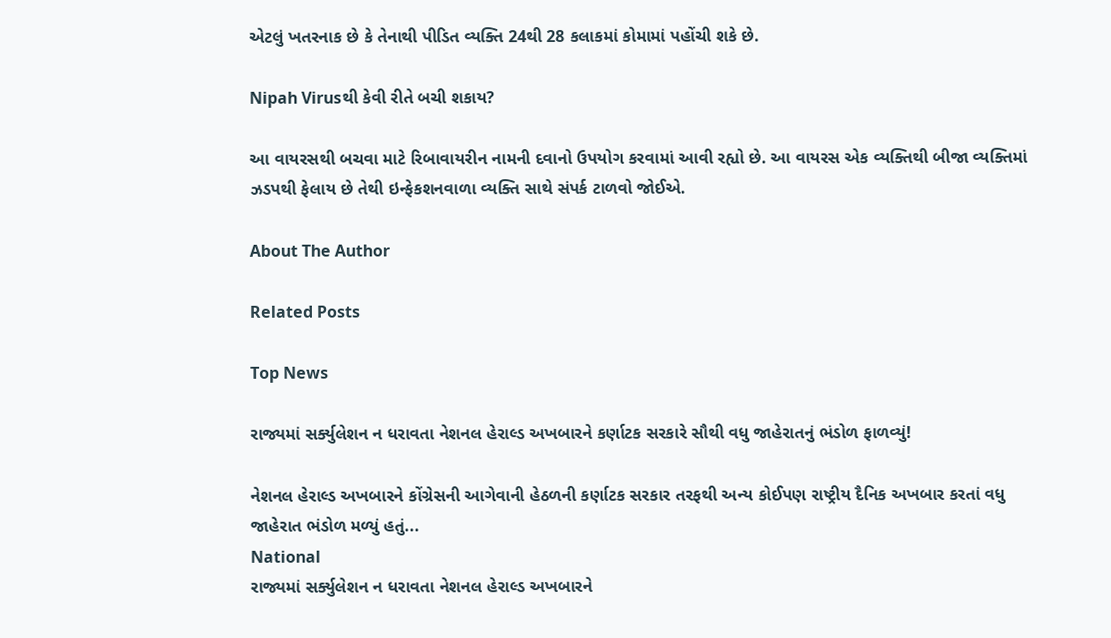એટલું ખતરનાક છે કે તેનાથી પીડિત વ્યક્તિ 24થી 28 કલાકમાં કોમામાં પહોંચી શકે છે.

Nipah Virusથી કેવી રીતે બચી શકાય?

આ વાયરસથી બચવા માટે રિબાવાયરીન નામની દવાનો ઉપયોગ કરવામાં આવી રહ્યો છે. આ વાયરસ એક વ્યક્તિથી બીજા વ્યક્તિમાં ઝડપથી ફેલાય છે તેથી ઇન્ફેકશનવાળા વ્યક્તિ સાથે સંપર્ક ટાળવો જોઈએ.

About The Author

Related Posts

Top News

રાજ્યમાં સર્ક્યુલેશન ન ધરાવતા નેશનલ હેરાલ્ડ અખબારને કર્ણાટક સરકારે સૌથી વધુ જાહેરાતનું ભંડોળ ફાળવ્યું!

નેશનલ હેરાલ્ડ અખબારને કોંગ્રેસની આગેવાની હેઠળની કર્ણાટક સરકાર તરફથી અન્ય કોઈપણ રાષ્ટ્રીય દૈનિક અખબાર કરતાં વધુ જાહેરાત ભંડોળ મળ્યું હતું...
National
રાજ્યમાં સર્ક્યુલેશન ન ધરાવતા નેશનલ હેરાલ્ડ અખબારને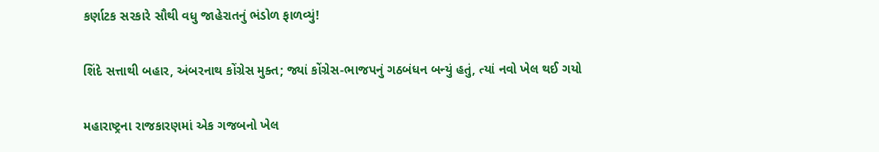કર્ણાટક સરકારે સૌથી વધુ જાહેરાતનું ભંડોળ ફાળવ્યું!

શિંદે સત્તાથી બહાર, અંબરનાથ કોંગ્રેસ મુક્ત; જ્યાં કોંગ્રેસ-ભાજપનું ગઠબંધન બન્યું હતું, ત્યાં નવો ખેલ થઈ ગયો

મહારાષ્ટ્રના રાજકારણમાં એક ગજબનો ખેલ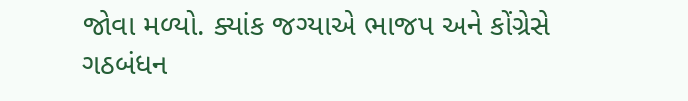જોવા મળ્યો. ક્યાંક જગ્યાએ ભાજપ અને કોંગ્રેસે ગઠબંધન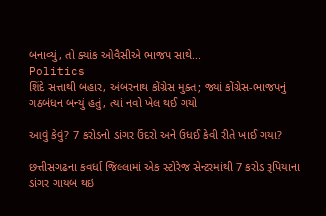બનાવ્યું, તો ક્યાંક ઓવૈસીએ ભાજપ સાથે...
Politics
શિંદે સત્તાથી બહાર, અંબરનાથ કોંગ્રેસ મુક્ત; જ્યાં કોંગ્રેસ-ભાજપનું ગઠબંધન બન્યું હતું, ત્યાં નવો ખેલ થઈ ગયો

આવું કેવું? 7 કરોડનો ડાંગર ઉંદરો અને ઉધઈ કેવી રીતે ખાઈ ગયા?

છત્તીસગઢના કવર્ધા જિલ્લામાં એક સ્ટોરેજ સેન્ટરમાંથી 7 કરોડ રૂપિયાના ડાંગર ગાયબ થઇ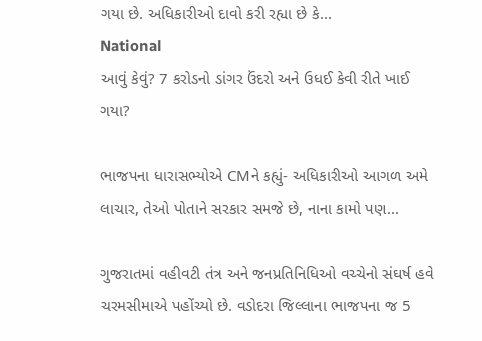ગયા છે. અધિકારીઓ દાવો કરી રહ્યા છે કે...
National
આવું કેવું? 7 કરોડનો ડાંગર ઉંદરો અને ઉધઈ કેવી રીતે ખાઈ ગયા?

ભાજપના ધારાસભ્યોએ CMને કહ્યું- અધિકારીઓ આગળ અમે લાચાર, તેઓ પોતાને સરકાર સમજે છે, નાના કામો પણ...

ગુજરાતમાં વહીવટી તંત્ર અને જનપ્રતિનિધિઓ વચ્ચેનો સંઘર્ષ હવે ચરમસીમાએ પહોંચ્યો છે. વડોદરા જિલ્લાના ભાજપના જ 5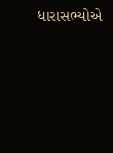ધારાસભ્યોએ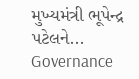મુખ્યમંત્રી ભૂપેન્દ્ર પટેલને...
Governance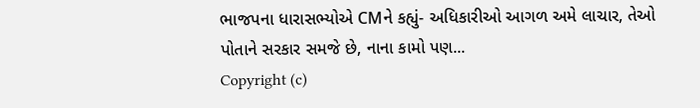ભાજપના ધારાસભ્યોએ CMને કહ્યું- અધિકારીઓ આગળ અમે લાચાર, તેઓ પોતાને સરકાર સમજે છે, નાના કામો પણ...
Copyright (c)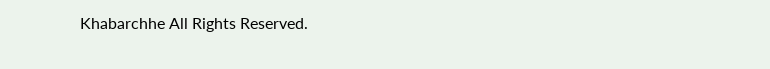Khabarchhe All Rights Reserved.